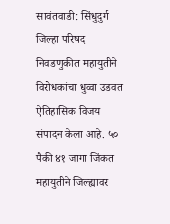सावंतवाडी: सिंधुदुर्ग जिल्हा परिषद निवडणुकीत महायुतीने विरोधकांचा धुव्वा उडवत ऐतिहासिक विजय संपादन केला आहे. ५० पैकी ४१ जागा जिंकत महायुतीने जिल्ह्यावर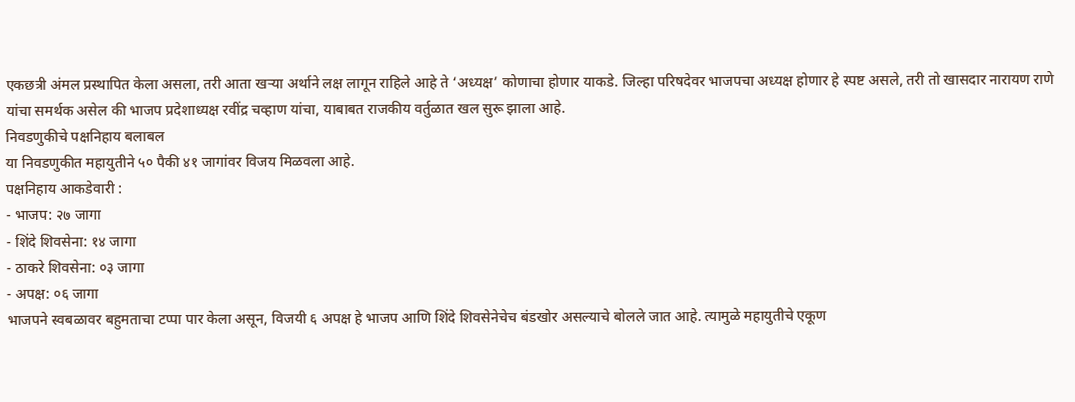एकछत्री अंमल प्रस्थापित केला असला, तरी आता खऱ्या अर्थाने लक्ष लागून राहिले आहे ते ‘अध्यक्ष’ कोणाचा होणार याकडे. जिल्हा परिषदेवर भाजपचा अध्यक्ष होणार हे स्पष्ट असले, तरी तो खासदार नारायण राणे यांचा समर्थक असेल की भाजप प्रदेशाध्यक्ष रवींद्र चव्हाण यांचा, याबाबत राजकीय वर्तुळात खल सुरू झाला आहे.
निवडणुकीचे पक्षनिहाय बलाबल
या निवडणुकीत महायुतीने ५० पैकी ४१ जागांवर विजय मिळवला आहे.
पक्षनिहाय आकडेवारी :
- भाजप: २७ जागा
- शिंदे शिवसेना: १४ जागा
- ठाकरे शिवसेना: ०३ जागा
- अपक्ष: ०६ जागा
भाजपने स्वबळावर बहुमताचा टप्पा पार केला असून, विजयी ६ अपक्ष हे भाजप आणि शिंदे शिवसेनेचेच बंडखोर असल्याचे बोलले जात आहे. त्यामुळे महायुतीचे एकूण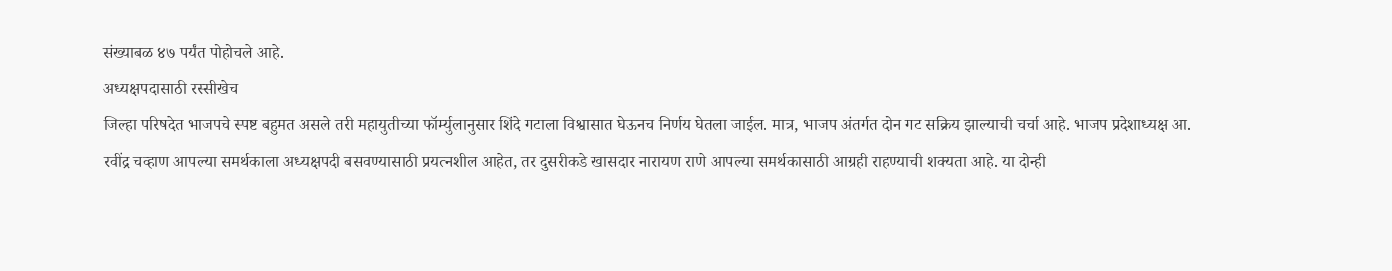संख्याबळ ४७ पर्यंत पोहोचले आहे.
अध्यक्षपदासाठी रस्सीखेच
जिल्हा परिषदेत भाजपचे स्पष्ट बहुमत असले तरी महायुतीच्या फॉर्म्युलानुसार शिंदे गटाला विश्वासात घेऊनच निर्णय घेतला जाईल. मात्र, भाजप अंतर्गत दोन गट सक्रिय झाल्याची चर्चा आहे. भाजप प्रदेशाध्यक्ष आ. रवींद्र चव्हाण आपल्या समर्थकाला अध्यक्षपदी बसवण्यासाठी प्रयत्नशील आहेत, तर दुसरीकडे खासदार नारायण राणे आपल्या समर्थकासाठी आग्रही राहण्याची शक्यता आहे. या दोन्ही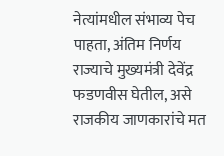नेत्यांमधील संभाव्य पेच पाहता, अंतिम निर्णय राज्याचे मुख्यमंत्री देवेंद्र फडणवीस घेतील, असे राजकीय जाणकारांचे मत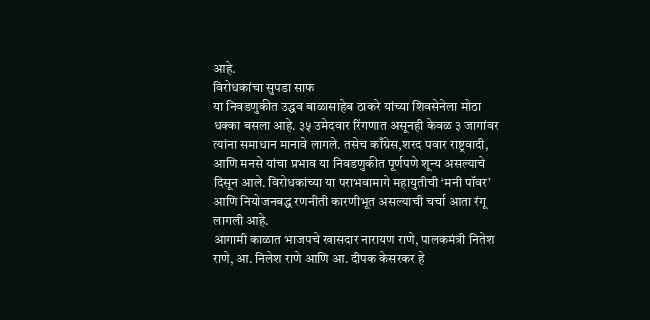आहे.
विरोधकांचा सुपडा साफ
या निवडणुकीत उद्धव बाळासाहेब ठाकरे यांच्या शिवसेनेला मोठा धक्का बसला आहे. ३५ उमेदवार रिंगणात असूनही केवळ ३ जागांवर त्यांना समाधान मानावे लागले. तसेच काँग्रेस,शरद पवार राष्ट्रवादी, आणि मनसे यांचा प्रभाव या निवडणुकीत पूर्णपणे शून्य असल्याचे दिसून आले. विरोधकांच्या या पराभवामागे महायुतीची ‘मनी पॉवर’ आणि नियोजनबद्ध रणनीती कारणीभूत असल्याची चर्चा आता रंगू लागली आहे.
आगामी काळात भाजपचे खासदार नारायण राणे, पालकमंत्री नितेश राणे, आ. निलेश राणे आणि आ. दीपक केसरकर हे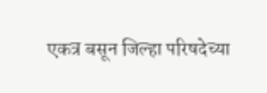एकत्र बसून जिल्हा परिषदेच्या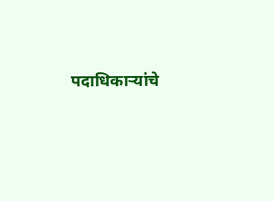पदाधिकाऱ्यांचे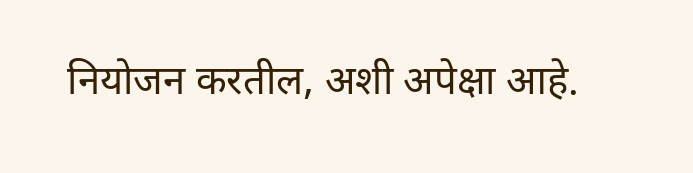नियोजन करतील, अशी अपेक्षा आहे.